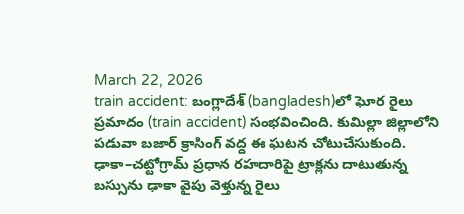March 22, 2026
train accident: బంగ్లాదేశ్ (bangladesh)లో ఘోర రైలు ప్రమాదం (train accident) సంభవించింది. కుమిల్లా జిల్లాలోని పడువా బజార్ క్రాసింగ్ వద్ద ఈ ఘటన చోటుచేసుకుంది. ఢాకా–చట్టోగ్రామ్ ప్రధాన రహదారిపై ట్రాక్లను దాటుతున్న బస్సును ఢాకా వైపు వెళ్తున్న రైలు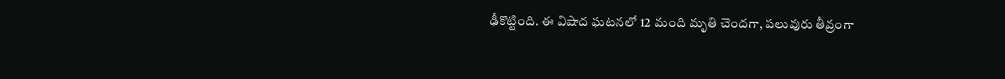ఢీకొట్టింది. ఈ విషాద ఘటనలో 12 మంది మృతి చెందగా, పలువురు తీవ్రంగా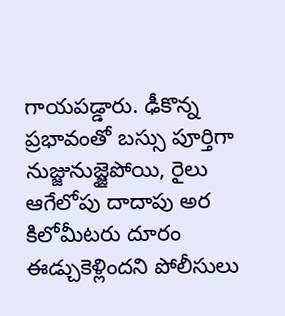గాయపడ్డారు. ఢీకొన్న ప్రభావంతో బస్సు పూర్తిగా నుజ్జునుజ్జైపోయి, రైలు ఆగేలోపు దాదాపు అర కిలోమీటరు దూరం ఈడ్చుకెళ్లిందని పోలీసులు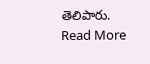తెలిపారు.
Read More